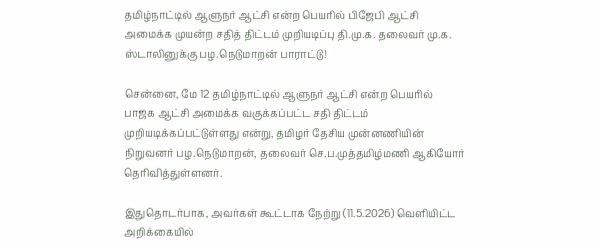தமிழ்நாட்டில் ஆளுநர் ஆட்சி என்ற பெயரில் பிஜேபி ஆட்சி அமைக்க முயன்ற சதித் திட்டம் முறியடிப்பு தி.மு.க. தலைவர் மு.க. ஸ்டாலினுக்கு பழ.நெடுமாறன் பாராட்டு!

சென்னை, மே 12 தமிழ்நாட்டில் ஆளுநர் ஆட்சி என்ற பெயரில் பாஜக ஆட்சி அமைக்க வகுக்கப்பட்ட சதி திட்டம் முறியடிக்கப்பட்டுள்ளது என்று, தமிழர் தேசிய முன்னணியின் நிறுவனர் பழ.நெடுமாறன், தலைவர் செ.ப.முத்தமிழ்மணி ஆகியோர் தெரிவித்துள்ளனர்.

இதுதொடர்பாக, அவர்கள் கூட்டாக நேற்று (11.5.2026) வெளியிட்ட அறிக்கையில்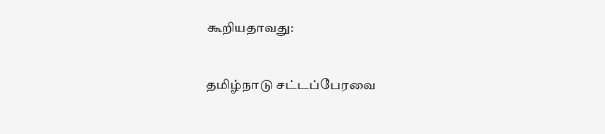கூறியதாவது:

தமிழ்நாடு சட்டப்பேரவை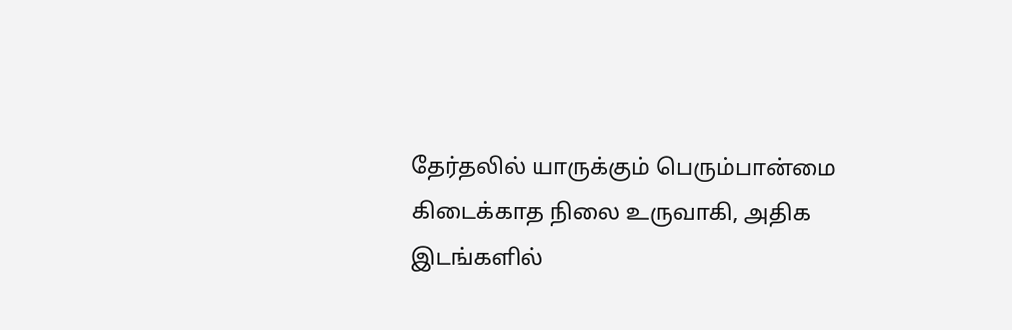தேர்தலில் யாருக்கும் பெரும்பான்மை கிடைக்காத நிலை உருவாகி, அதிக இடங்களில்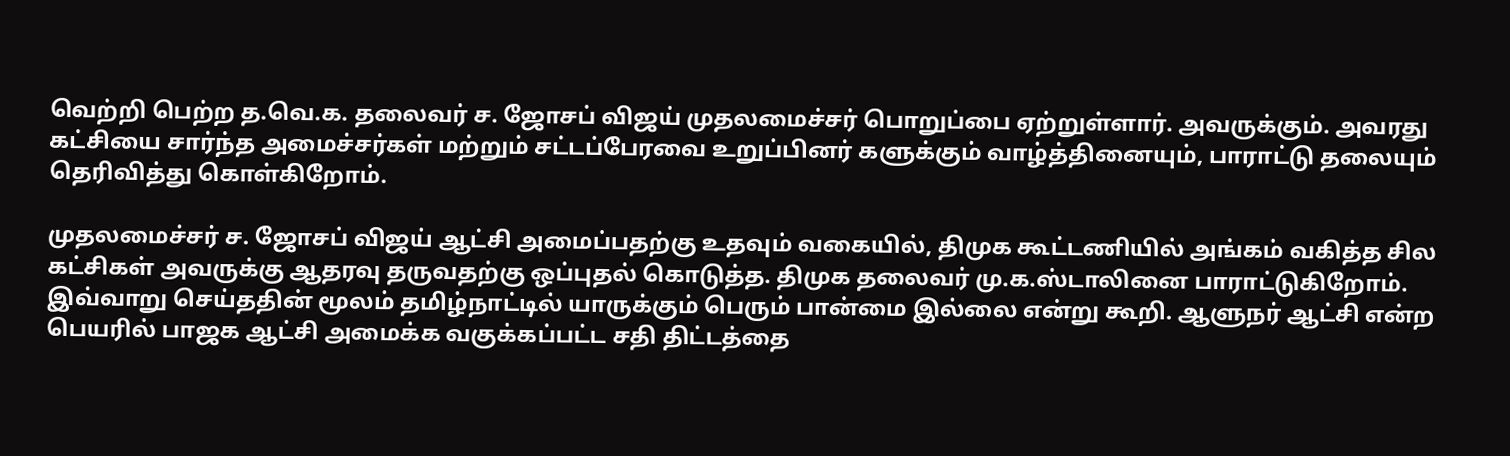வெற்றி பெற்ற த.வெ.க. தலைவர் ச. ஜோசப் விஜய் முதலமைச்சர் பொறுப்பை ஏற்றுள்ளார். அவருக்கும். அவரது கட்சியை சார்ந்த அமைச்சர்கள் மற்றும் சட்டப்பேரவை உறுப்பினர் களுக்கும் வாழ்த்தினையும், பாராட்டு தலையும் தெரிவித்து கொள்கிறோம்.

முதலமைச்சர் ச. ஜோசப் விஜய் ஆட்சி அமைப்பதற்கு உதவும் வகையில், திமுக கூட்டணியில் அங்கம் வகித்த சில கட்சிகள் அவருக்கு ஆதரவு தருவதற்கு ஒப்புதல் கொடுத்த. திமுக தலைவர் மு.க.ஸ்டாலினை பாராட்டுகிறோம். இவ்வாறு செய்ததின் மூலம் தமிழ்நாட்டில் யாருக்கும் பெரும் பான்மை இல்லை என்று கூறி. ஆளுநர் ஆட்சி என்ற பெயரில் பாஜக ஆட்சி அமைக்க வகுக்கப்பட்ட சதி திட்டத்தை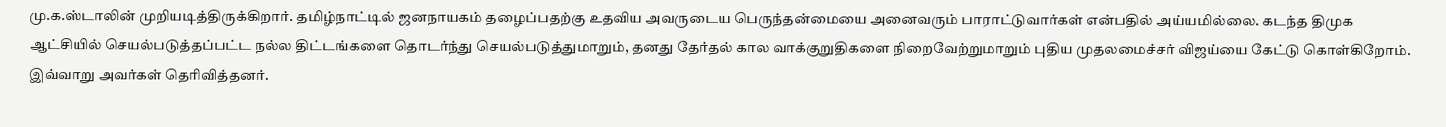மு.க.ஸ்டாலின் முறியடித்திருக்கிறார். தமிழ்நாட்டில் ஜனநாயகம் தழைப்பதற்கு உதவிய அவருடைய பெருந்தன்மையை அனைவரும் பாராட்டுவார்கள் என்பதில் அய்யமில்லை. கடந்த திமுக ஆட்சியில் செயல்படுத்தப்பட்ட நல்ல திட்டங்களை தொடர்ந்து செயல்படுத்துமாறும், தனது தேர்தல் கால வாக்குறுதிகளை நிறைவேற்றுமாறும் புதிய முதலமைச்சர் விஜய்யை கேட்டு கொள்கிறோம். இவ்வாறு அவர்கள் தெரிவித்தனர்.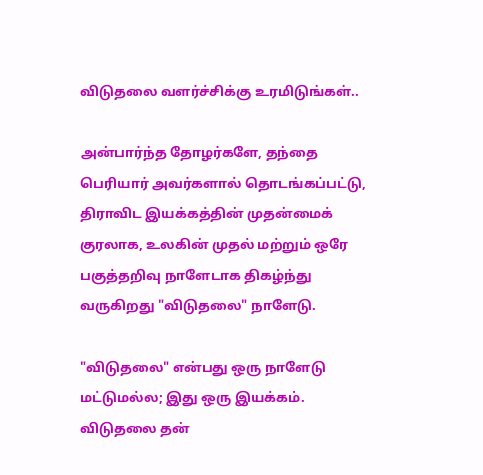விடுதலை வளர்ச்சிக்கு உரமிடுங்கள்..

அன்பார்ந்த தோழர்களே, தந்தை பெரியார் அவர்களால் தொடங்கப்பட்டு, திராவிட இயக்கத்தின் முதன்மைக் குரலாக, உலகின் முதல் மற்றும் ஒரே பகுத்தறிவு நாளேடாக திகழ்ந்து வருகிறது "விடுதலை" நாளேடு.

"விடுதலை" என்பது ஒரு நாளேடு மட்டுமல்ல; இது ஒரு இயக்கம். விடுதலை தன்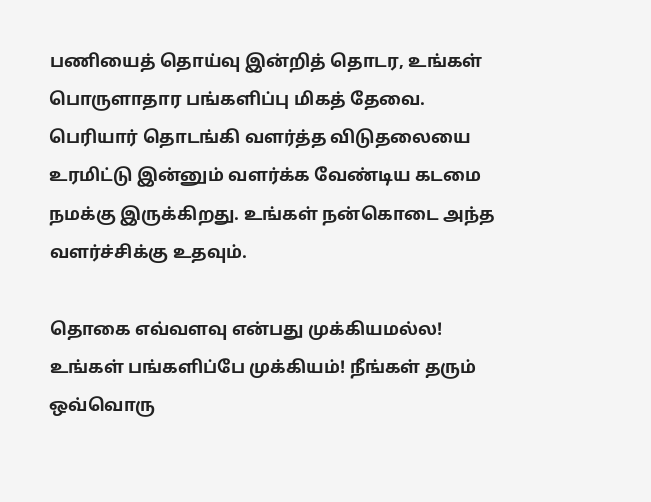பணியைத் தொய்வு இன்றித் தொடர, உங்கள் பொருளாதார பங்களிப்பு மிகத் தேவை. பெரியார் தொடங்கி வளர்த்த விடுதலையை உரமிட்டு இன்னும் வளர்க்க வேண்டிய கடமை நமக்கு இருக்கிறது. உங்கள் நன்கொடை அந்த வளர்ச்சிக்கு உதவும்.

தொகை எவ்வளவு என்பது முக்கியமல்ல! உங்கள் பங்களிப்பே முக்கியம்! நீங்கள் தரும் ஒவ்வொரு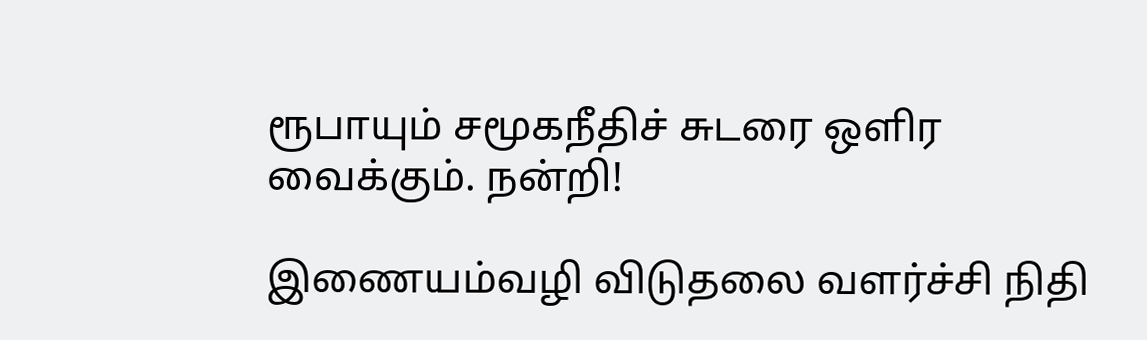ரூபாயும் சமூகநீதிச் சுடரை ஒளிர வைக்கும். நன்றி!

இணையம்வழி விடுதலை வளர்ச்சி நிதி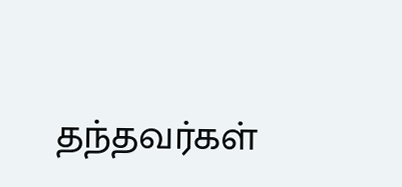தந்தவர்கள்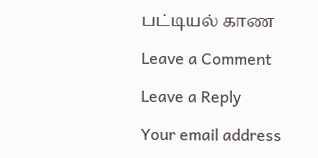பட்டியல் காண

Leave a Comment

Leave a Reply

Your email address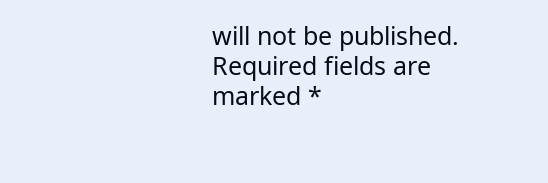will not be published. Required fields are marked *